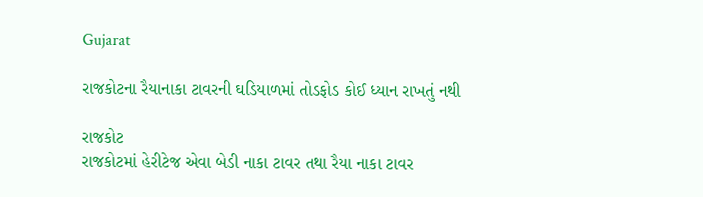Gujarat

રાજકોટના રૈયાનાકા ટાવરની ઘડિયાળમાં તોડફોડ કોઈ ધ્યાન રાખતું નથી

રાજકોટ
રાજકોટમાં હેરીટેજ એવા બેડી નાકા ટાવર તથા રૈયા નાકા ટાવર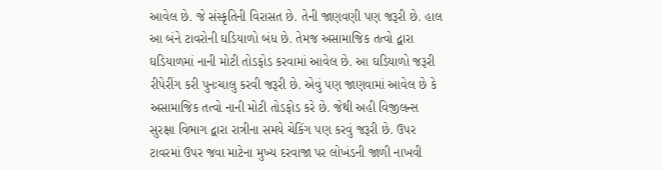આવેલ છે. જે સંસ્કૃતિની વિરાસત છે. તેની જાણવણી પણ જરૂરી છે. હાલ આ બંને ટાવરોની ઘડિયાળો બંધ છે. તેમજ અસામાજિક તત્વો દ્વારા ઘડિયાળમાં નાની મોટી તોડફોડ કરવામાં આવેલ છે. આ ઘડિયાળો જરૂરી રીપેરીંગ કરી પુનઃચાલુ કરવી જરૂરી છે. એવું પણ જાણવામાં આવેલ છે કે અસામાજિક તત્વો નાની મોટી તોડફોડ કરે છે. જેથી અહી વિજીલન્સ સુરક્ષા વિભાગ દ્વારા રાત્રીના સમયે ચેકિંગ પણ કરવું જરૂરી છે. ઉપર ટાવરમાં ઉપર જવા માટેના મુખ્ય દરવાજા પર લોખંડની જાળી નાખવી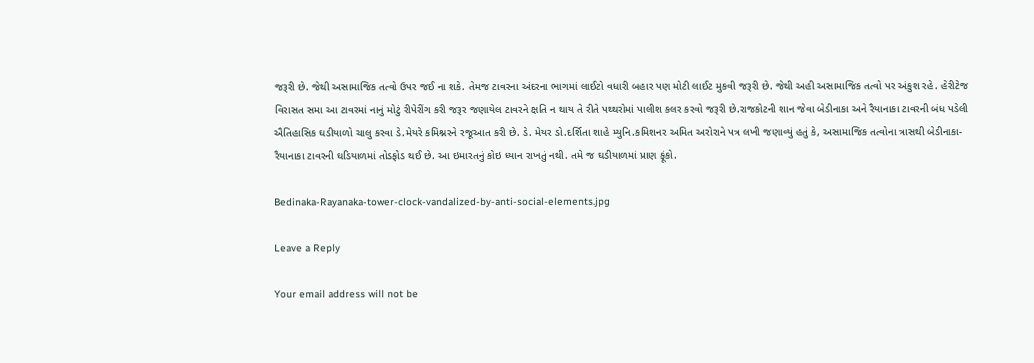જરૂરી છે. જેથી અસામાજિક તત્વો ઉપર જઈ ના શકે. તેમજ ટાવરના અંદરના ભાગમાં લાઈટો વધારી બહાર પણ મોટી લાઈટ મુકવી જરૂરી છે. જેથી અહી અસામાજિક તત્વો પર અંકુશ રહે. હેરીટેજ વિરાસત સમા આ ટાવરમાં નાનું મોટું રીપેરીંગ કરી જરૂર જણાયેલ ટાવરને ક્ષતિ ન થાય તે રીતે પથ્થરોમાં પાલીશ કલર કરવો જરૂરી છે.રાજકોટની શાન જેવા બેડીનાકા અને રૈયાનાકા ટાવરની બંધ પડેલી ઐતિહાસિક ઘડીયાળો ચાલુ કરવા ડે.મેયરે કમિશ્નરને રજૂઆત કરી છે. ડે. મેયર ડો.દર્શિતા શાહે મ્યુનિ.કમિશનર અમિત અરોરાને પત્ર લખી જણાવ્યું હતું કે, અસામાજિક તત્વોના ત્રાસથી બેડીનાકા-રૈયાનાકા ટાવરની ઘડિયાળમાં તોડફોડ થઈ છે. આ ઇમારતનું કોઇ ધ્યાન રાખતું નથી. તમે જ ઘડીયાળમાં પ્રાણ ફૂંકો.

Bedinaka-Rayanaka-tower-clock-vandalized-by-anti-social-elements.jpg

Leave a Reply

Your email address will not be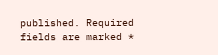published. Required fields are marked *